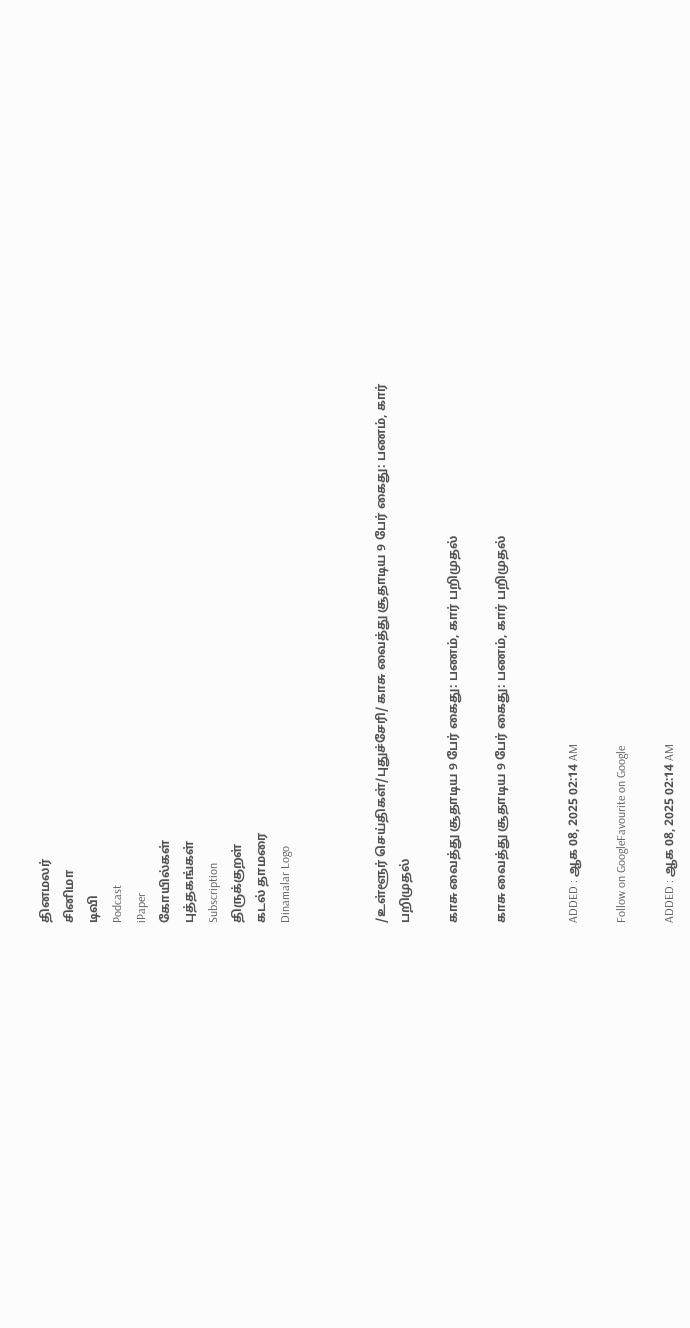தினமலர்
சினிமா
டிவி
Podcast
iPaper
கோயில்கள்
புத்தகங்கள்
Subscription
திருக்குறள்
கடல் தாமரை
Dinamalar Logo



/உள்ளூர் செய்திகள்/புதுச்சேரி/ காசு வைத்து சூதாடிய 9 பேர் கைது: பணம், கார் பறிமுதல்

காசு வைத்து சூதாடிய 9 பேர் கைது: பணம், கார் பறிமுதல்

காசு வைத்து சூதாடிய 9 பேர் கைது: பணம், கார் பறிமுதல்


ADDED : ஆக 08, 2025 02:14 AM

Follow on GoogleFavourite on Google

ADDED : ஆக 08, 2025 02:14 AM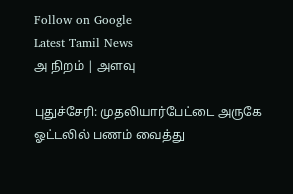Follow on Google
Latest Tamil News
அ நிறம் | அளவு

புதுச்சேரி: முதலியார்பேட்டை அருகே ஓட்டலில் பணம் வைத்து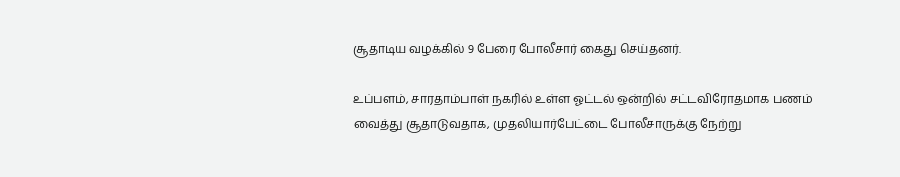சூதாடிய வழக்கில் 9 பேரை போலீசார் கைது செய்தனர்.

உப்பளம், சாரதாம்பாள் நகரில் உள்ள ஓட்டல் ஒன்றில் சட்டவிரோதமாக பணம் வைத்து சூதாடுவதாக, முதலியார்பேட்டை போலீசாருக்கு நேற்று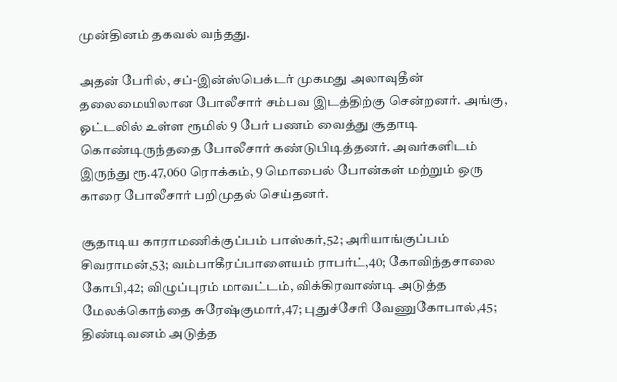முன்தினம் தகவல் வந்தது.

அதன் பேரில், சப்-இன்ஸ்பெக்டர் முகமது அலாவுதீன் தலைமையிலான போலீசார் சம்பவ இடத்திற்கு சென்றனர். அங்கு, ஓட்டலில் உள்ள ரூமில் 9 பேர் பணம் வைத்து சூதாடி கொண்டிருந்ததை போலீசார் கண்டுபிடித்தனர். அவர்களிடம் இருந்து ரூ.47,060 ரொக்கம், 9 மொபைல் போன்கள் மற்றும் ஒரு காரை போலீசார் பறிமுதல் செய்தனர்.

சூதாடிய காராமணிக்குப்பம் பாஸ்கர்,52; அரியாங்குப்பம் சிவராமன்,53; வம்பாகீரப்பாளையம் ராபர்ட்,40; கோவிந்தசாலை கோபி,42; விழுப்புரம் மாவட்டம், விக்கிரவாண்டி அடுத்த மேலக்கொந்தை சுரேஷ்குமார்,47; புதுச்சேரி வேணுகோபால்,45; திண்டிவனம் அடுத்த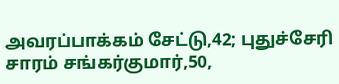அவரப்பாக்கம் சேட்டு,42; புதுச்சேரி சாரம் சங்கர்குமார்,50,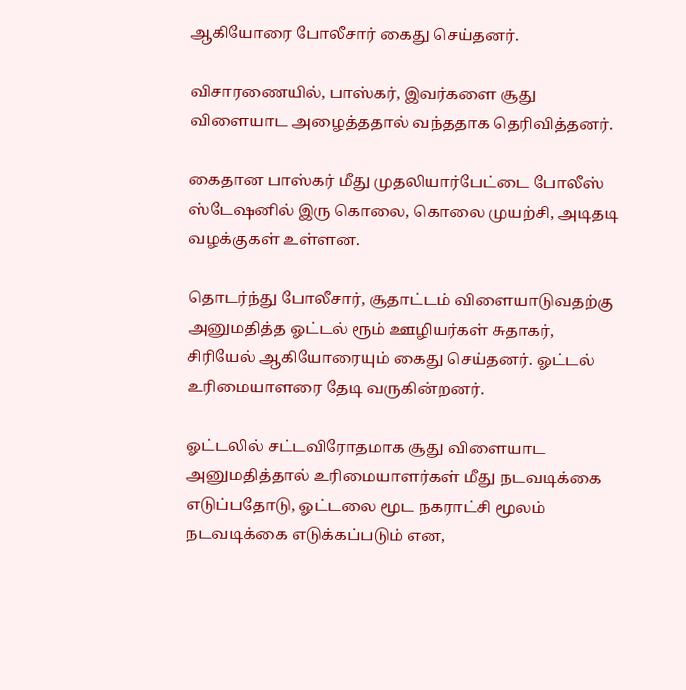ஆகியோரை போலீசார் கைது செய்தனர்.

விசாரணையில், பாஸ்கர், இவர்களை சூது விளையாட அழைத்ததால் வந்ததாக தெரிவித்தனர்.

கைதான பாஸ்கர் மீது முதலியார்பேட்டை போலீஸ் ஸ்டேஷனில் இரு கொலை, கொலை முயற்சி, அடிதடி வழக்குகள் உள்ளன.

தொடர்ந்து போலீசார், சூதாட்டம் விளையாடுவதற்கு அனுமதித்த ஓட்டல் ரூம் ஊழியர்கள் சுதாகர், சிரியேல் ஆகியோரையும் கைது செய்தனர். ஓட்டல் உரிமையாளரை தேடி வருகின்றனர்.

ஓட்டலில் சட்டவிரோதமாக சூது விளையாட அனுமதித்தால் உரிமையாளர்கள் மீது நடவடிக்கை எடுப்பதோடு, ஓட்டலை மூட நகராட்சி மூலம் நடவடிக்கை எடுக்கப்படும் என,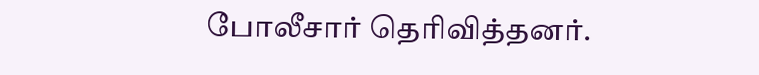போலீசார் தெரிவித்தனர்.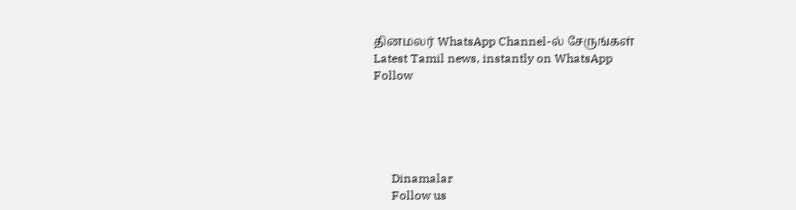தினமலர் WhatsApp Channel-ல் சேருங்கள்
Latest Tamil news, instantly on WhatsApp
Follow





      Dinamalar
      Follow us